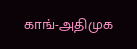காங்-அதிமுக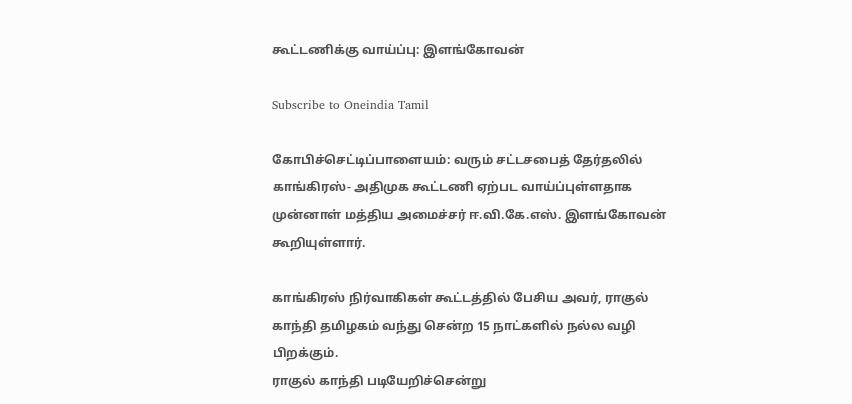கூட்டணிக்கு வாய்ப்பு: இளங்கோவன்

Subscribe to Oneindia Tamil

கோபிச்செட்டிப்பாளையம்: வரும் சட்டசபைத் தேர்தலில் காங்கிரஸ்- அதிமுக கூட்டணி ஏற்பட வாய்ப்புள்ளதாக முன்னாள் மத்திய அமைச்சர் ஈ.வி.கே.எஸ். இளங்கோவன் கூறியுள்ளார்.

காங்கிரஸ் நிர்வாகிகள் கூட்டத்தில் பேசிய அவர், ராகுல் காந்தி தமிழகம் வந்து சென்ற 15 நாட்களில் நல்ல வழி பிறக்கும்.
ராகுல் காந்தி படியேறிச்சென்று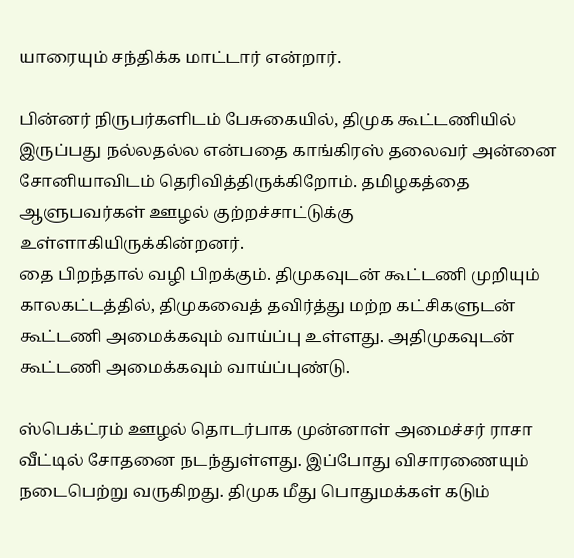யாரையும் சந்திக்க மாட்டார் என்றார்.

பின்னர் நிருபர்களிடம் பேசுகையில், திமுக கூட்டணியில் இருப்பது நல்லதல்ல என்பதை காங்கிரஸ் தலைவர் அன்னை சோனியாவிடம் தெரிவித்திருக்கிறோம். தமிழகத்தை ஆளுபவர்கள் ஊழல் குற்றச்சாட்டுக்கு உள்ளாகியிருக்கின்றனர்.
தை பிறந்தால் வழி பிறக்கும். திமுகவுடன் கூட்டணி முறியும் காலகட்டத்தில், திமுகவைத் தவிர்த்து மற்ற கட்சிகளுடன் கூட்டணி அமைக்கவும் வாய்ப்பு உள்ளது. அதிமுகவுடன் கூட்டணி அமைக்கவும் வாய்ப்புண்டு.

ஸ்பெக்ட்ரம் ஊழல் தொடர்பாக முன்னாள் அமைச்சர் ராசா வீட்டில் சோதனை நடந்துள்ளது. இப்போது விசாரணையும் நடைபெற்று வருகிறது. திமுக மீது பொதுமக்கள் கடும்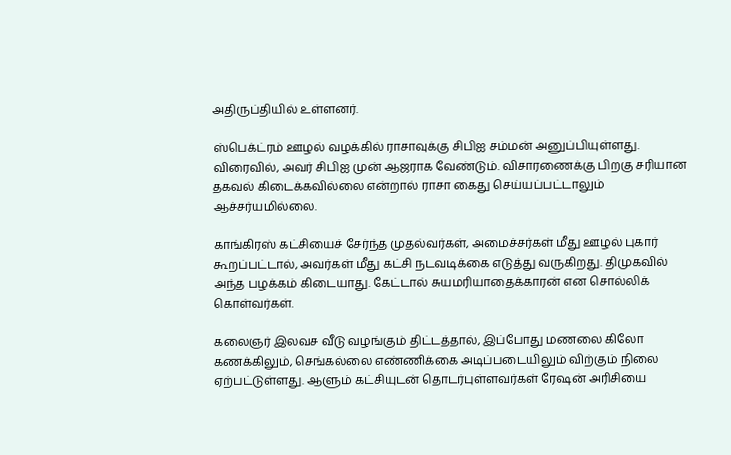அதிருப்தியில் உள்ளனர்.

ஸ்பெக்ட்ரம் ஊழல் வழக்கில் ராசாவுக்கு சிபிஐ சம்மன் அனுப்பியுள்ளது. விரைவில், அவர் சிபிஐ முன் ஆஜராக வேண்டும். விசாரணைக்கு பிறகு சரியான தகவல் கிடைக்கவில்லை என்றால் ராசா கைது செய்யப்பட்டாலும் ஆச்சர்யமில்லை.

காங்கிரஸ் கட்சியைச் சேர்ந்த முதல்வர்கள், அமைச்சர்கள் மீது ஊழல் புகார் கூறப்பட்டால், அவர்கள் மீது கட்சி நடவடிக்கை எடுத்து வருகிறது. திமுகவில் அந்த பழக்கம் கிடையாது. கேட்டால் சுயமரியாதைக்காரன் என சொல்லிக் கொள்வர்கள்.

கலைஞர் இலவச வீடு வழங்கும் திட்டத்தால், இப்போது மணலை கிலோ கணக்கிலும், செங்கல்லை எண்ணிக்கை அடிப்படையிலும் விற்கும் நிலை ஏற்பட்டுள்ளது. ஆளும் கட்சியுடன் தொடர்புள்ளவர்கள் ரேஷன் அரிசியை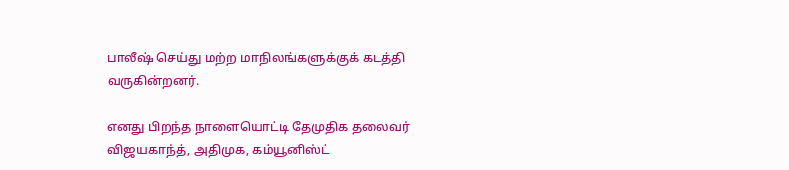பாலீஷ் செய்து மற்ற மாநிலங்களுக்குக் கடத்தி வருகின்றனர்.

எனது பிறந்த நாளையொட்டி தேமுதிக தலைவர் விஜயகாந்த், அதிமுக, கம்யூனிஸ்ட்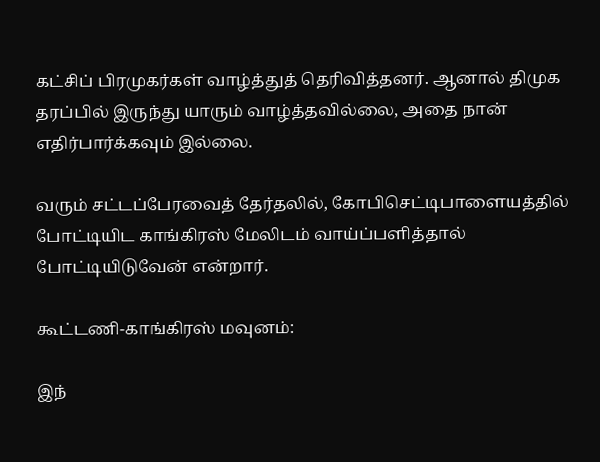கட்சிப் பிரமுகர்கள் வாழ்த்துத் தெரிவித்தனர். ஆனால் திமுக தரப்பில் இருந்து யாரும் வாழ்த்தவில்லை, அதை நான் எதிர்பார்க்கவும் இல்லை.

வரும் சட்டப்பேரவைத் தேர்தலில், கோபிசெட்டிபாளையத்தில் போட்டியிட காங்கிரஸ் மேலிடம் வாய்ப்பளித்தால் போட்டியிடுவேன் என்றார்.

கூட்டணி-காங்கிரஸ் மவுனம்:

இந்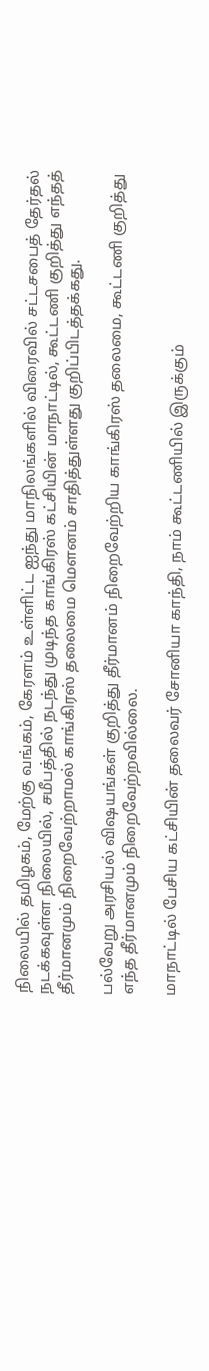நிலையில் தமிழகம், மேற்கு வங்கம், கேரளம் உள்ளிட்ட ஐந்து மாநிலங்களில் விரைவில் சட்டசபைத் தேர்தல் நடக்கவுள்ள நிலையில், சமீபத்தில் நடந்து முடிந்த காங்கிரஸ் கட்சியின் மாநாட்டில், கூட்டணி குறித்து எந்தத் தீர்மானமும் நிறைவேற்றாமல் காங்கிரஸ் தலைமை மெளனம் சாதித்துள்ளது குறிப்பிடத்தக்கது.

பல்வேறு அரசியல் விஷயங்கள் குறித்து தீர்மானம் நிறைவேற்றிய காங்கிரஸ் தலைமை, கூட்டணி குறித்து எந்த தீர்மானமும் நிறைவேற்றவில்லை.

மாநாட்டில் பேசிய கட்சியின் தலைவர் சோனியா காந்தி, நாம் கூட்டணியில் இருக்கும்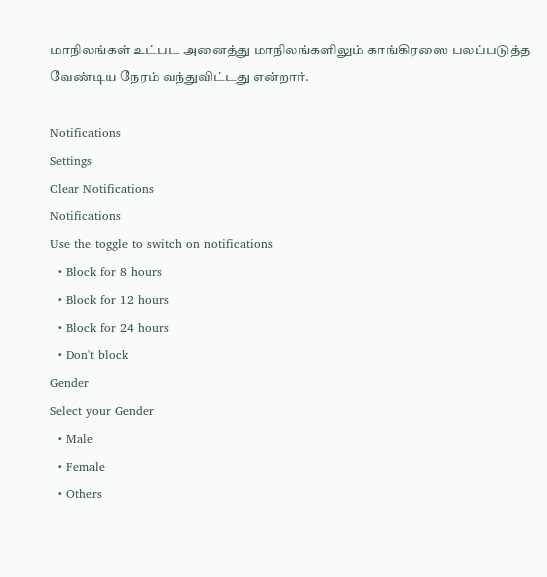மாநிலங்கள் உட்பட அனைத்து மாநிலங்களிலும் காங்கிரஸை பலப்படுத்த வேண்டிய நேரம் வந்துவிட்டது என்றார்.

Notifications
Settings
Clear Notifications
Notifications
Use the toggle to switch on notifications
  • Block for 8 hours
  • Block for 12 hours
  • Block for 24 hours
  • Don't block
Gender
Select your Gender
  • Male
  • Female
  • Others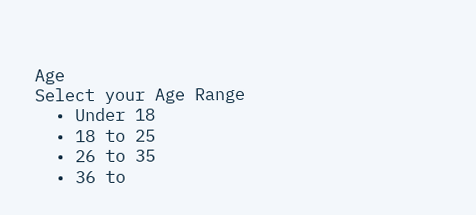Age
Select your Age Range
  • Under 18
  • 18 to 25
  • 26 to 35
  • 36 to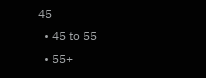45
  • 45 to 55
  • 55+